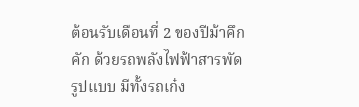ต้อนรับเดือนที่ 2 ของปีม้าคึกคัก ด้วยรถพลังไฟฟ้าสารพัดรูปแบบ มีทั้งรถเก๋ง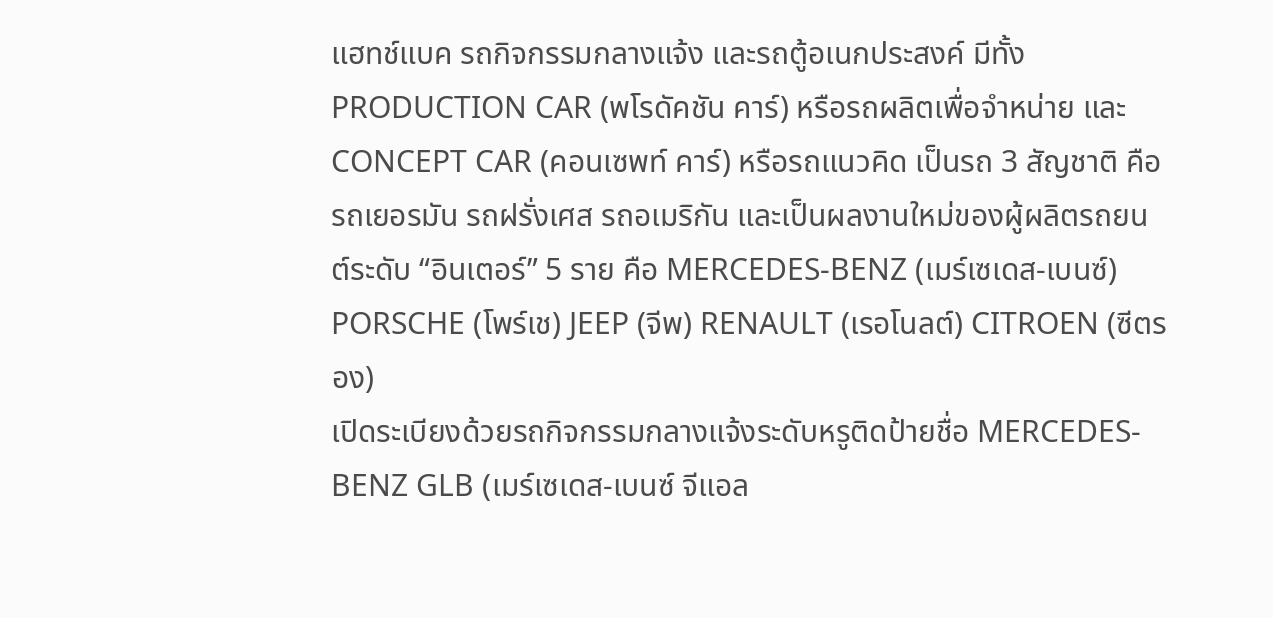แฮทช์แบค รถกิจกรรมกลางแจ้ง และรถตู้อเนกประสงค์ มีทั้ง PRODUCTION CAR (พโรดัคชัน คาร์) หรือรถผลิตเพื่อจำหน่าย และ CONCEPT CAR (คอนเซพท์ คาร์) หรือรถแนวคิด เป็นรถ 3 สัญชาติ คือ รถเยอรมัน รถฝรั่งเศส รถอเมริกัน และเป็นผลงานใหม่ของผู้ผลิตรถยนต์ระดับ “อินเตอร์” 5 ราย คือ MERCEDES-BENZ (เมร์เซเดส-เบนซ์) PORSCHE (โพร์เช) JEEP (จีพ) RENAULT (เรอโนลต์) CITROEN (ซีตรอง)
เปิดระเบียงด้วยรถกิจกรรมกลางแจ้งระดับหรูติดป้ายชื่อ MERCEDES-BENZ GLB (เมร์เซเดส-เบนซ์ จีแอล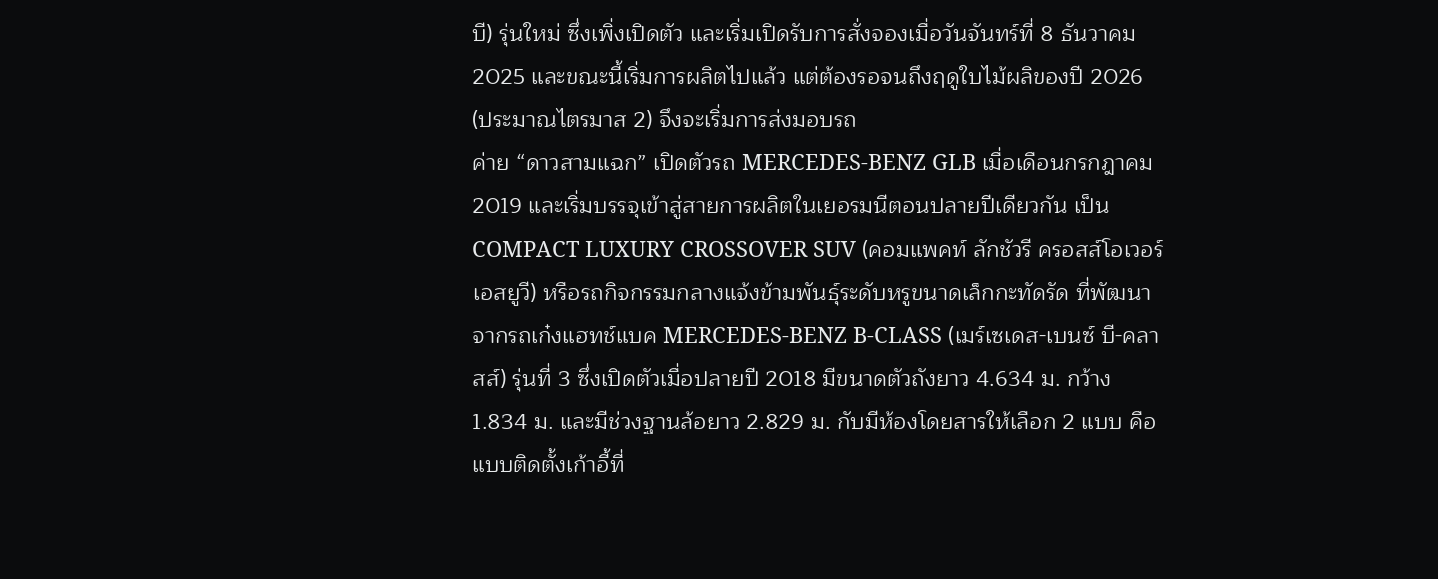บี) รุ่นใหม่ ซึ่งเพิ่งเปิดตัว และเริ่มเปิดรับการสั่งจองเมื่อวันจันทร์ที่ 8 ธันวาคม 2025 และขณะนี้เริ่มการผลิตไปแล้ว แต่ต้องรอจนถึงฤดูใบไม้ผลิของปี 2026 (ประมาณไตรมาส 2) จึงจะเริ่มการส่งมอบรถ
ค่าย “ดาวสามแฉก” เปิดตัวรถ MERCEDES-BENZ GLB เมื่อเดือนกรกฎาคม 2019 และเริ่มบรรจุเข้าสู่สายการผลิตในเยอรมนีตอนปลายปีเดียวกัน เป็น COMPACT LUXURY CROSSOVER SUV (คอมแพคท์ ลักชัวรี ครอสส์โอเวอร์ เอสยูวี) หรือรถกิจกรรมกลางแจ้งข้ามพันธุ์ระดับหรูขนาดเล็กกะทัดรัด ที่พัฒนาจากรถเก๋งแฮทช์แบค MERCEDES-BENZ B-CLASS (เมร์เซเดส-เบนซ์ บี-คลาสส์) รุ่นที่ 3 ซึ่งเปิดตัวเมื่อปลายปี 2018 มีขนาดตัวถังยาว 4.634 ม. กว้าง 1.834 ม. และมีช่วงฐานล้อยาว 2.829 ม. กับมีห้องโดยสารให้เลือก 2 แบบ คือ แบบติดตั้งเก้าอี้ที่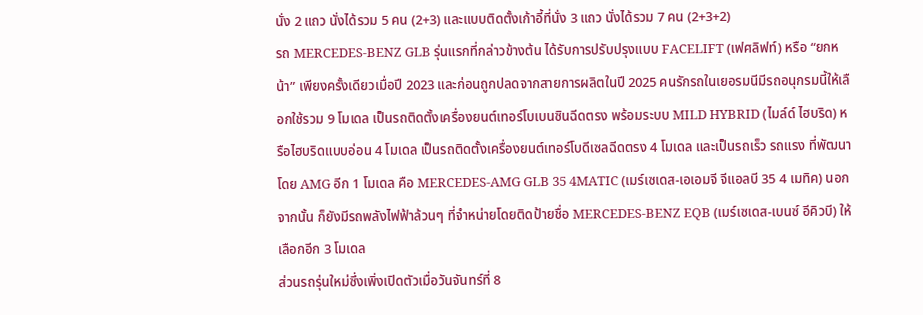นั่ง 2 แถว นั่งได้รวม 5 คน (2+3) และแบบติดตั้งเก้าอี้ที่นั่ง 3 แถว นั่งได้รวม 7 คน (2+3+2)
รถ MERCEDES-BENZ GLB รุ่นแรกที่กล่าวข้างต้น ได้รับการปรับปรุงแบบ FACELIFT (เฟศลิฟท์) หรือ “ยกหน้า” เพียงครั้งเดียวเมื่อปี 2023 และก่อนถูกปลดจากสายการผลิตในปี 2025 คนรักรถในเยอรมนีมีรถอนุกรมนี้ให้เลือกใช้รวม 9 โมเดล เป็นรถติดตั้งเครื่องยนต์เทอร์โบเบนซินฉีดตรง พร้อมระบบ MILD HYBRID (ไมล์ด์ ไฮบริด) หรือไฮบริดแบบอ่อน 4 โมเดล เป็นรถติดตั้งเครื่องยนต์เทอร์โบดีเซลฉีดตรง 4 โมเดล และเป็นรถเร็ว รถแรง ที่พัฒนาโดย AMG อีก 1 โมเดล คือ MERCEDES-AMG GLB 35 4MATIC (เมร์เซเดส-เอเอมจี จีแอลบี 35 4 เมทิค) นอกจากนั้น ก็ยังมีรถพลังไฟฟ้าล้วนๆ ที่จำหน่ายโดยติดป้ายชื่อ MERCEDES-BENZ EQB (เมร์เซเดส-เบนซ์ อีคิวบี) ให้เลือกอีก 3 โมเดล
ส่วนรถรุ่นใหม่ซึ่งเพิ่งเปิดตัวเมื่อวันจันทร์ที่ 8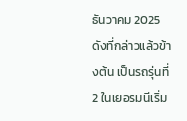ธันวาคม 2025 ดังที่กล่าวแล้วข้างต้น เป็นรถรุ่นที่ 2 ในเยอรมนีเริ่ม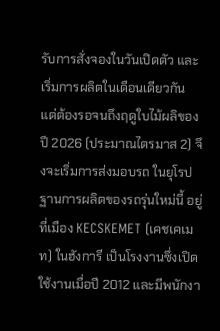รับการสั่งจองในวันเปิดตัว และเริ่มการผลิตในเดือนเดียวกัน แต่ต้องรอจนถึงฤดูใบไม้ผลิของปี 2026 (ประมาณไตรมาส 2) จึงจะเริ่มการส่งมอบรถ ในยุโรปฐานการผลิตของรถรุ่นใหม่นี้ อยู่ที่เมือง KECSKEMET (เคชเคเมท) ในฮังการี เป็นโรงงานซึ่งเปิดใช้งานเมื่อปี 2012 และมีพนักงา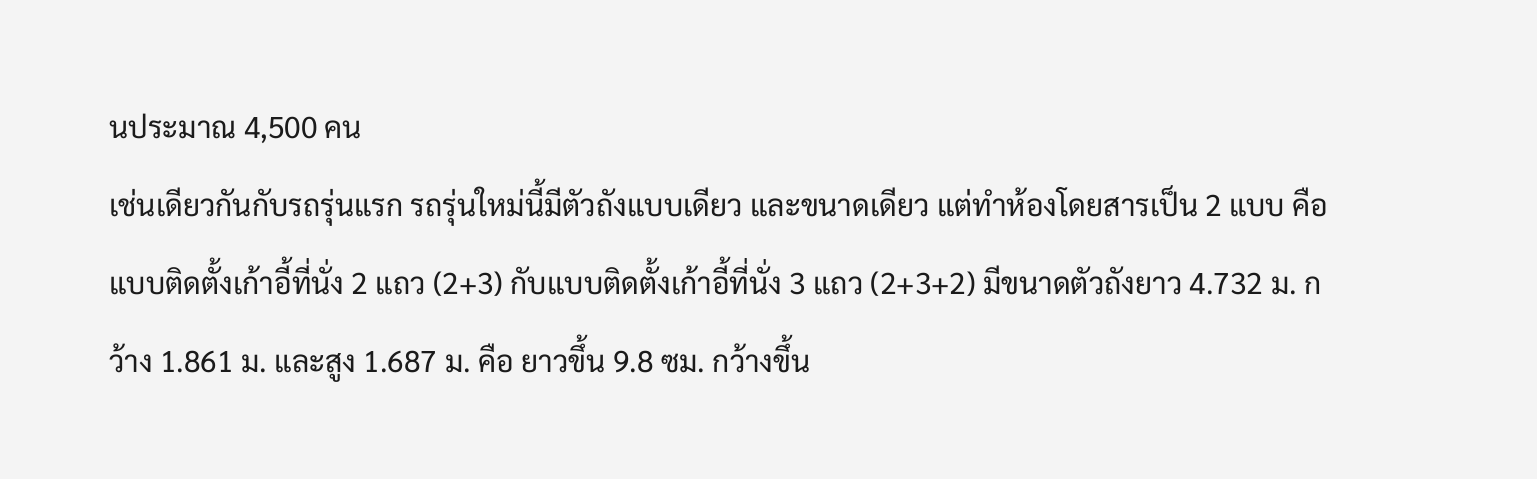นประมาณ 4,500 คน
เช่นเดียวกันกับรถรุ่นแรก รถรุ่นใหม่นี้มีตัวถังแบบเดียว และขนาดเดียว แต่ทำห้องโดยสารเป็น 2 แบบ คือ แบบติดตั้งเก้าอี้ที่นั่ง 2 แถว (2+3) กับแบบติดตั้งเก้าอี้ที่นั่ง 3 แถว (2+3+2) มีขนาดตัวถังยาว 4.732 ม. กว้าง 1.861 ม. และสูง 1.687 ม. คือ ยาวขึ้น 9.8 ซม. กว้างขึ้น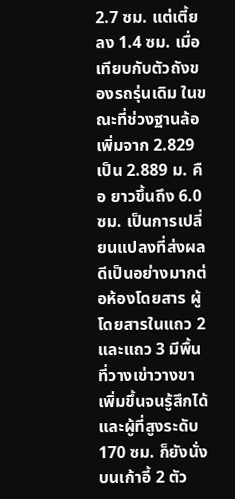2.7 ซม. แต่เตี้ยลง 1.4 ซม. เมื่อเทียบกับตัวถังของรถรุ่นเดิม ในขณะที่ช่วงฐานล้อเพิ่มจาก 2.829 เป็น 2.889 ม. คือ ยาวขึ้นถึง 6.0 ซม. เป็นการเปลี่ยนแปลงที่ส่งผลดีเป็นอย่างมากต่อห้องโดยสาร ผู้โดยสารในแถว 2 และแถว 3 มีพื้นที่วางเข่าวางขาเพิ่มขึ้นจนรู้สึกได้ และผู้ที่สูงระดับ 170 ซม. ก็ยังนั่งบนเก้าอี้ 2 ตัว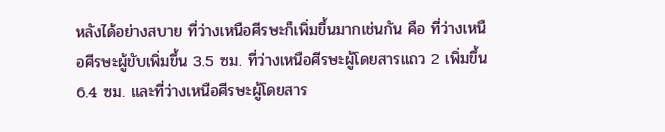หลังได้อย่างสบาย ที่ว่างเหนือศีรษะก็เพิ่มขึ้นมากเช่นกัน คือ ที่ว่างเหนือศีรษะผู้ขับเพิ่มขึ้น 3.5 ซม. ที่ว่างเหนือศีรษะผู้โดยสารแถว 2 เพิ่มขึ้น 6.4 ซม. และที่ว่างเหนือศีรษะผู้โดยสาร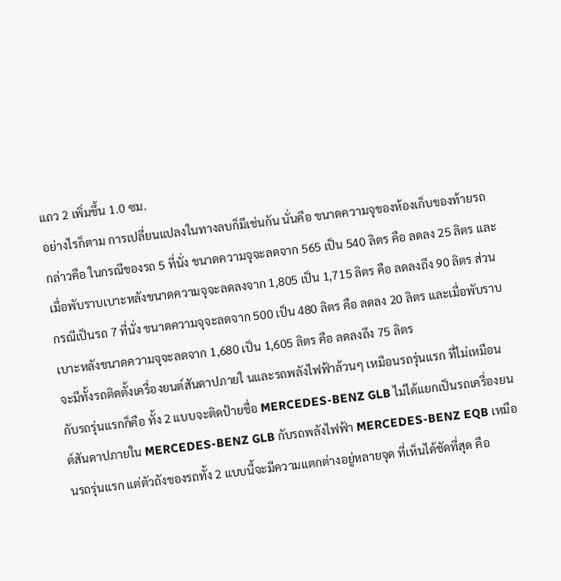แถว 2 เพิ่มขึ้น 1.0 ซม.
อย่างไรก็ตาม การเปลี่ยนแปลงในทางลบก็มีเช่นกัน นั่นคือ ขนาดความจุของห้องเก็บของท้ายรถ กล่าวคือ ในกรณีของรถ 5 ที่นั่ง ขนาดความจุจะลดจาก 565 เป็น 540 ลิตร คือ ลดลง 25 ลิตร และเมื่อพับราบเบาะหลังขนาดความจุจะลดลงจาก 1,805 เป็น 1,715 ลิตร คือ ลดลงถึง 90 ลิตร ส่วนกรณีเป็นรถ 7 ที่นั่ง ขนาดความจุจะลดจาก 500 เป็น 480 ลิตร คือ ลดลง 20 ลิตร และเมื่อพับราบเบาะหลังขนาดความจุจะลดจาก 1,680 เป็น 1,605 ลิตร คือ ลดลงถึง 75 ลิตร
จะมีทั้งรถติดตั้งเครื่องยนต์สันดาปภายใ นและรถพลังไฟฟ้าล้วนๆ เหมือนรถรุ่นแรก ที่ไม่เหมือนกับรถรุ่นแรกก็คือ ทั้ง 2 แบบจะติดป้ายชื่อ MERCEDES-BENZ GLB ไม่ได้แยกเป็นรถเครื่องยนต์สันดาปภายใน MERCEDES-BENZ GLB กับรถพลังไฟฟ้า MERCEDES-BENZ EQB เหมือนรถรุ่นแรก แต่ตัวถังของรถทั้ง 2 แบบนี้จะมีความแตกต่างอยู่หลายจุด ที่เห็นได้ชัดที่สุด คือ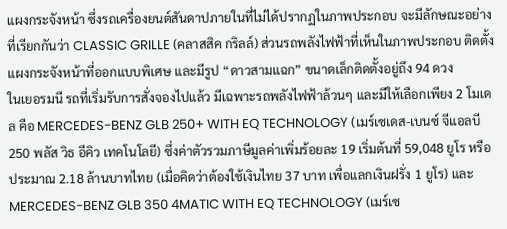แผงกระจังหน้า ซึ่งรถเครื่องยนต์สันดาปภายในที่ไม่ได้ปรากฏในภาพประกอบ จะมีลักษณะอย่างที่เรียกกันว่า CLASSIC GRILLE (คลาสสิค กริลล์) ส่วนรถพลังไฟฟ้าที่เห็นในภาพประกอบ ติดตั้งแผงกระจังหน้าที่ออกแบบพิเศษ และมีรูป “ดาวสามแฉก” ขนาดเล็กติดตั้งอยู่ถึง 94 ดวง
ในเยอรมนี รถที่เริ่มรับการสั่งจองไปแล้ว มีเฉพาะรถพลังไฟฟ้าล้วนๆ และมีให้เลือกเพียง 2 โมเดล คือ MERCEDES-BENZ GLB 250+ WITH EQ TECHNOLOGY (เมร์เซเดส-เบนซ์ จีแอลบี 250 พลัส วิธ อีคิว เทคโนโลยี) ซึ่งค่าตัวรวมภาษีมูลค่าเพิ่มร้อยละ 19 เริ่มต้นที่ 59,048 ยูโร หรือประมาณ 2.18 ล้านบาทไทย (เมื่อคิดว่าต้องใช้เงินไทย 37 บาท เพื่อแลกเงินฝรั่ง 1 ยูโร) และ MERCEDES-BENZ GLB 350 4MATIC WITH EQ TECHNOLOGY (เมร์เซ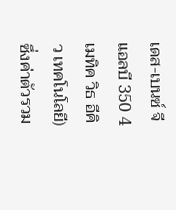เดส-เบนซ์ จีแอลบี 350 4 เมทิค วิธ อีคิว เทคโนโลยี) ซึ่งค่าตัวรวม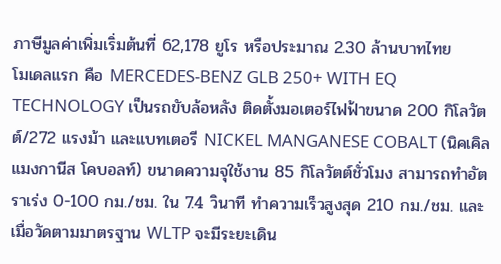ภาษีมูลค่าเพิ่มเริ่มต้นที่ 62,178 ยูโร หรือประมาณ 2.30 ล้านบาทไทย
โมเดลแรก คือ MERCEDES-BENZ GLB 250+ WITH EQ TECHNOLOGY เป็นรถขับล้อหลัง ติดตั้งมอเตอร์ไฟฟ้าขนาด 200 กิโลวัตต์/272 แรงม้า และแบทเตอรี NICKEL MANGANESE COBALT (นิคเคิล แมงกานีส โคบอลท์) ขนาดความจุใช้งาน 85 กิโลวัตต์ชั่วโมง สามารถทำอัตราเร่ง 0-100 กม./ชม. ใน 7.4 วินาที ทำความเร็วสูงสุด 210 กม./ชม. และเมื่อวัดตามมาตรฐาน WLTP จะมีระยะเดิน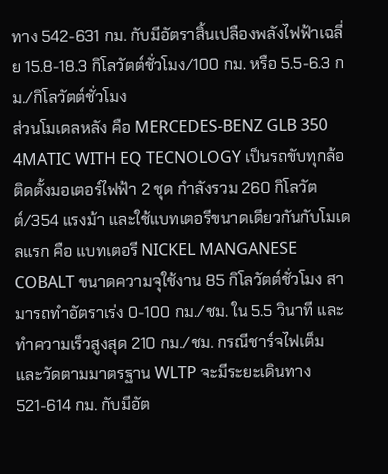ทาง 542-631 กม. กับมีอัตราสิ้นเปลืองพลังไฟฟ้าเฉลี่ย 15.8-18.3 กิโลวัตต์ชั่วโมง/100 กม. หรือ 5.5-6.3 กม./กิโลวัตต์ชั่วโมง
ส่วนโมเดลหลัง คือ MERCEDES-BENZ GLB 350 4MATIC WITH EQ TECNOLOGY เป็นรถขับทุกล้อ ติดตั้งมอเตอร์ไฟฟ้า 2 ชุด กำลังรวม 260 กิโลวัตต์/354 แรงม้า และใช้แบทเตอรีขนาดเดียวกันกับโมเดลแรก คือ แบทเตอรี NICKEL MANGANESE COBALT ขนาดความจุใช้งาน 85 กิโลวัตต์ชั่วโมง สามารถทำอัตราเร่ง 0-100 กม./ชม. ใน 5.5 วินาที และทำความเร็วสูงสุด 210 กม./ชม. กรณีชาร์จไฟเต็ม และวัดตามมาตรฐาน WLTP จะมีระยะเดินทาง 521-614 กม. กับมีอัต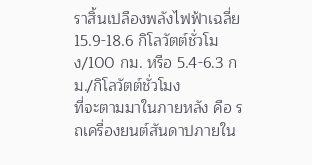ราสิ้นเปลืองพลังไฟฟ้าเฉลี่ย 15.9-18.6 กิโลวัตต์ชั่วโมง/100 กม. หรือ 5.4-6.3 กม./กิโลวัตต์ชั่วโมง
ที่จะตามมาในภายหลัง คือ รถเครื่องยนต์สันดาปภายใน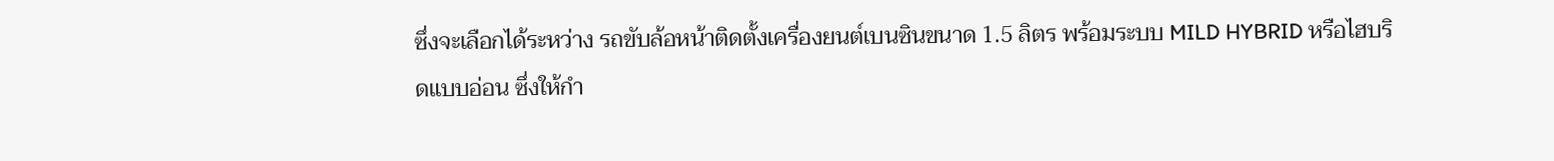ซึ่งจะเลือกได้ระหว่าง รถขับล้อหน้าติดตั้งเครื่องยนต์เบนซินขนาด 1.5 ลิตร พร้อมระบบ MILD HYBRID หรือไฮบริดแบบอ่อน ซึ่งให้กำ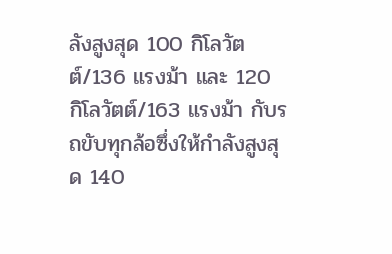ลังสูงสุด 100 กิโลวัตต์/136 แรงม้า และ 120 กิโลวัตต์/163 แรงม้า กับรถขับทุกล้อซึ่งให้กำลังสูงสุด 140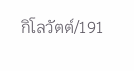กิโลวัตต์/191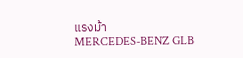แรงม้า
MERCEDES-BENZ GLB